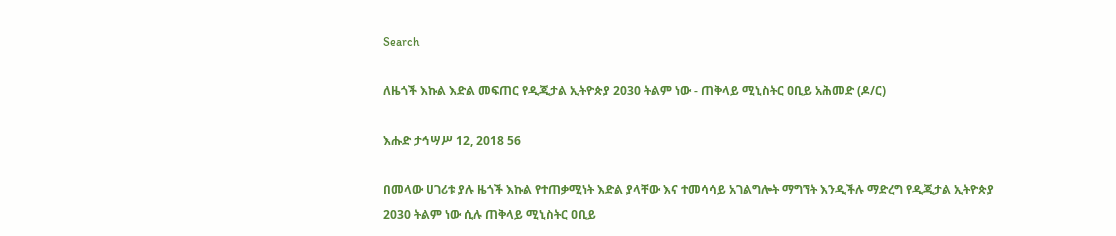Search

ለዜጎች እኩል እድል መፍጠር የዲጂታል ኢትዮጵያ 2030 ትልም ነው - ጠቅላይ ሚኒስትር ዐቢይ አሕመድ (ዶ/ር)

እሑድ ታኅሣሥ 12, 2018 56

በመላው ሀገሪቱ ያሉ ዜጎች እኩል የተጠቃሚነት እድል ያላቸው እና ተመሳሳይ አገልግሎት ማግኘት እንዲችሉ ማድረግ የዲጂታል ኢትዮጵያ 2030 ትልም ነው ሲሉ ጠቅላይ ሚኒስትር ዐቢይ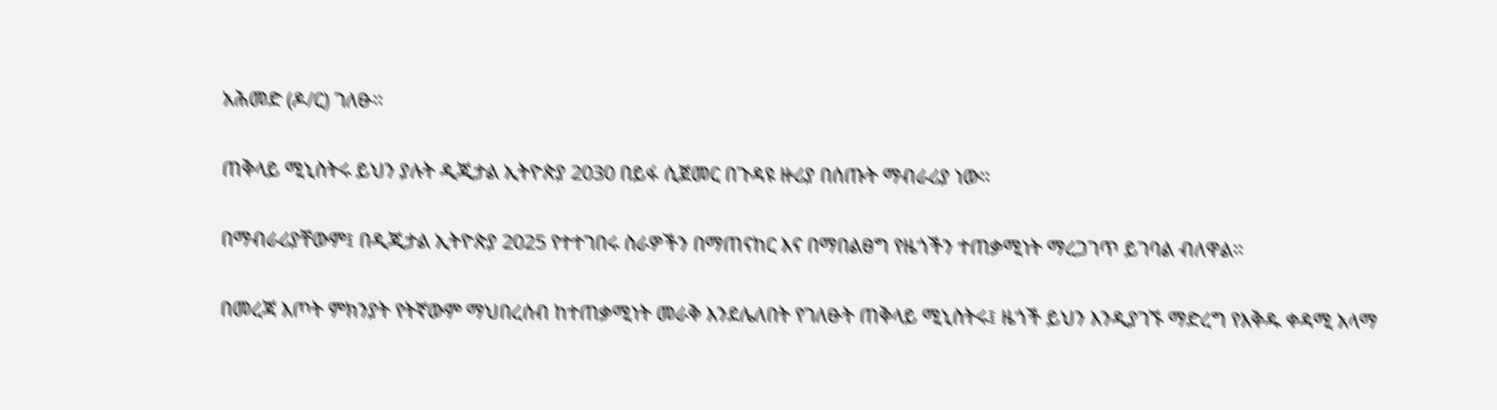አሕመድ (ዶ/ር) ገለፁ፡፡

ጠቅላይ ሚኒስትሩ ይህን ያሉት ዲጂታል ኢትዮጵያ 2030 በይፋ ሲጀመር በጉዳዩ ዙሪያ በሰጡት ማብራሪያ ነው፡፡

በማብራሪያቸውም፤ በዲጂታል ኢትዮጵያ 2025 የተተገበሩ ስራዎችን በማጠናከር እና በማበልፀግ የዜጎችን ተጠቃሚነት ማረጋገጥ ይገባል ብለዋል፡፡

በመረጃ እጦት ምክንያት የትኛውም ማህበረሰብ ከተጠቃሚነት መራቅ እንደሌለበት የገለፁት ጠቅላይ ሚኒስትሩ፤ ዜጎች ይህን እንዲያገኙ ማድረግ የእቅዱ ቀዳሚ አላማ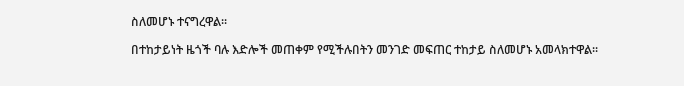ስለመሆኑ ተናግረዋል፡፡

በተከታይነት ዜጎች ባሉ እድሎች መጠቀም የሚችሉበትን መንገድ መፍጠር ተከታይ ስለመሆኑ አመላክተዋል፡፡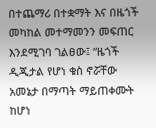በተጨማሪ በተቋማት እና በዜጎች መካከል መተማመንን መፍጠር እንደሚገባ ገልፀው፤ “ዜጎች ዲጂታል የሆነ ቁስ ኖሯቸው አመኔታ በማጣት ማይጠቀሙት ከሆነ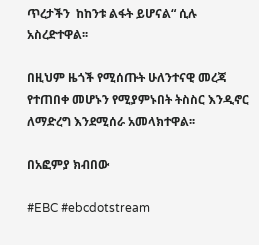ጥረታችን  ከከንቱ ልፋት ይሆናል“ ሲሉ አስረድተዋል፡፡

በዚህም ዜጎች የሚሰጡት ሁለንተናዊ መረጃ የተጠበቀ መሆኑን የሚያምኑበት ትስስር እንዲኖር ለማድረግ እንደሚሰራ አመላክተዋል፡፡

በአፎምያ ክብበው

#EBC #ebcdotstream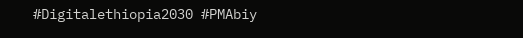#Digitalethiopia2030 #PMAbiy